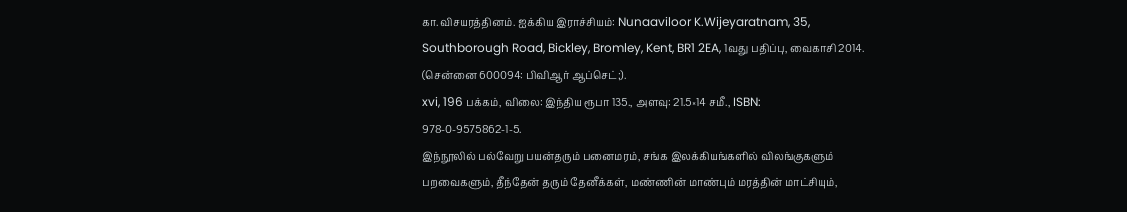கா.விசயரத்தினம். ஐக்கிய இராச்சியம்: Nunaaviloor K.Wijeyaratnam, 35, Southborough Road, Bickley, Bromley, Kent, BR1 2EA, 1வது பதிப்பு, வைகாசி 2014. (சென்னை 600094: பிவிஆர் ஆப்செட்;).
xvi, 196 பக்கம், விலை: இந்திய ரூபா 135., அளவு: 21.5×14 சமீ., ISBN: 978-0-9575862-1-5.
இந்நூலில் பல்வேறு பயன்தரும் பனைமரம், சங்க இலக்கியங்களில் விலங்குகளும் பறவைகளும், தீந்தேன் தரும் தேனீக்கள், மண்ணின் மாண்பும் மரத்தின் மாட்சியும்,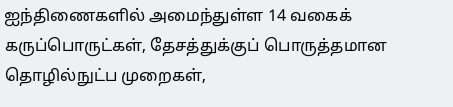ஐந்திணைகளில் அமைந்துள்ள 14 வகைக் கருப்பொருட்கள், தேசத்துக்குப் பொருத்தமான தொழில்நுட்ப முறைகள்,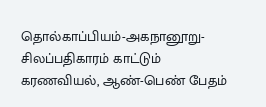தொல்காப்பியம்-அகநானூறு-சிலப்பதிகாரம் காட்டும் கரணவியல், ஆண்-பெண் பேதம்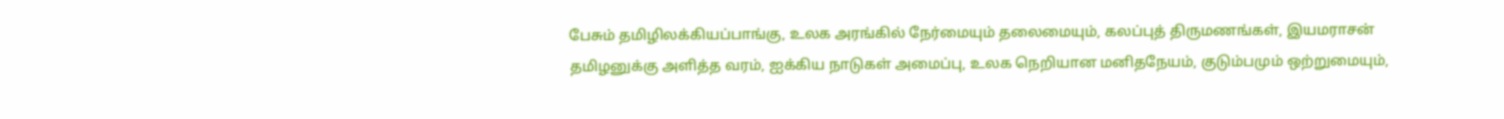பேசும் தமிழிலக்கியப்பாங்கு, உலக அரங்கில் நேர்மையும் தலைமையும், கலப்புத் திருமணங்கள், இயமராசன் தமிழனுக்கு அளித்த வரம், ஐக்கிய நாடுகள் அமைப்பு, உலக நெறியான மனிதநேயம், குடும்பமும் ஒற்றுமையும்,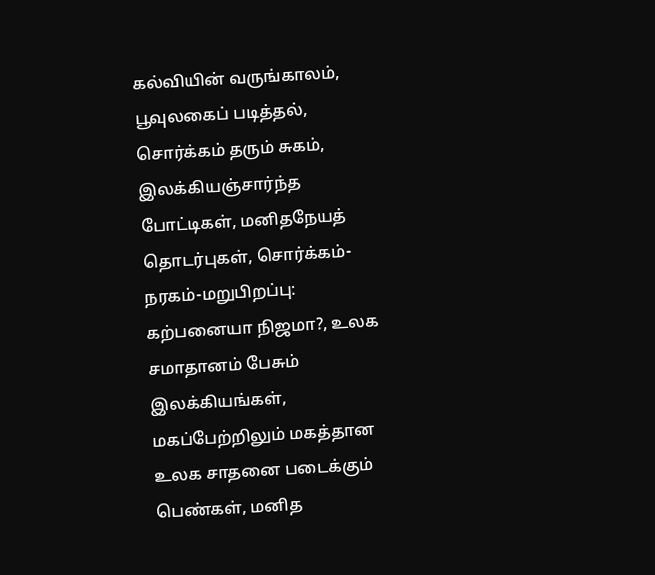கல்வியின் வருங்காலம், பூவுலகைப் படித்தல், சொர்க்கம் தரும் சுகம், இலக்கியஞ்சார்ந்த போட்டிகள், மனிதநேயத் தொடர்புகள், சொர்க்கம்-நரகம்-மறுபிறப்பு: கற்பனையா நிஜமா?, உலக சமாதானம் பேசும் இலக்கியங்கள், மகப்பேற்றிலும் மகத்தான உலக சாதனை படைக்கும் பெண்கள், மனித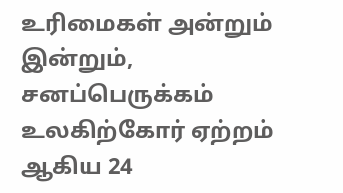உரிமைகள் அன்றும் இன்றும், சனப்பெருக்கம் உலகிற்கோர் ஏற்றம் ஆகிய 24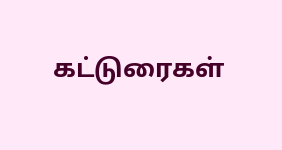கட்டுரைகள்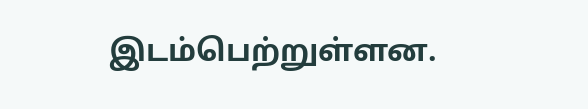இடம்பெற்றுள்ளன.